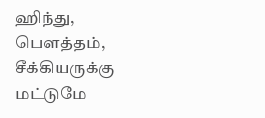ஹிந்து, பெளத்தம், சீக்கியருக்கு மட்டுமே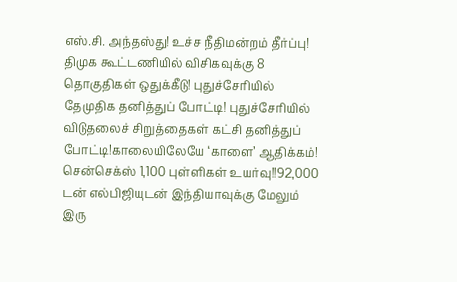எஸ்.சி. அந்தஸ்து! உச்ச நீதிமன்றம் தீர்ப்பு! திமுக கூட்டணியில் விசிகவுக்கு 8 தொகுதிகள் ஒதுக்கீடு! புதுச்சேரியில் தேமுதிக தனித்துப் போட்டி! புதுச்சேரியில் விடுதலைச் சிறுத்தைகள் கட்சி தனித்துப் போட்டி!காலையிலேயே ‘காளை’ ஆதிக்கம்! சென்செக்ஸ் 1,100 புள்ளிகள் உயர்வு!!92,000 டன் எல்பிஜியுடன் இந்தியாவுக்கு மேலும் இரு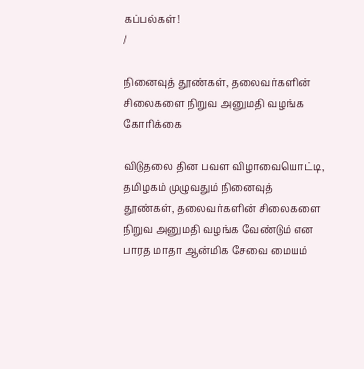கப்பல்கள்!
/

நினைவுத் தூண்கள், தலைவர்களின் சிலைகளை நிறுவ அனுமதி வழங்க கோரிக்கை

விடுதலை தின பவள விழாவையொட்டி, தமிழகம் முழுவதும் நினைவுத் தூண்கள், தலைவர்களின் சிலைகளை நிறுவ அனுமதி வழங்க வேண்டும் என பாரத மாதா ஆன்மிக சேவை மையம்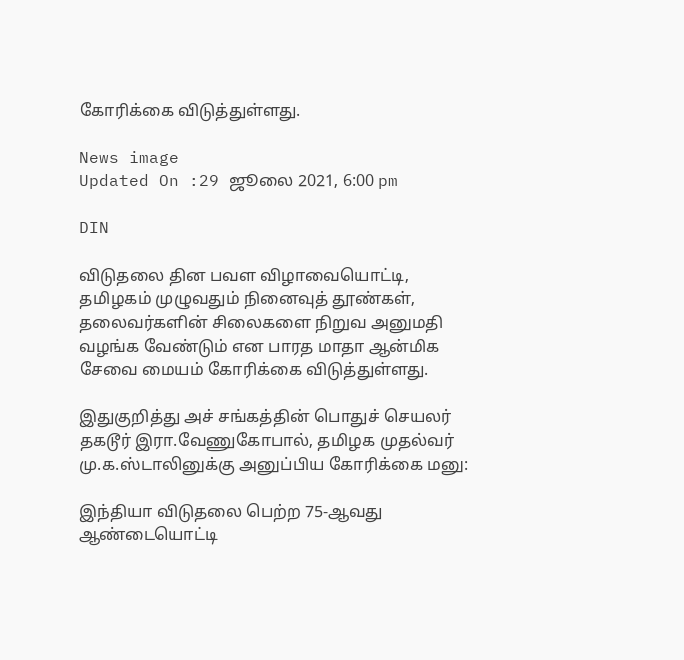கோரிக்கை விடுத்துள்ளது.

News image
Updated On :29 ஜூலை 2021, 6:00 pm

DIN

விடுதலை தின பவள விழாவையொட்டி, தமிழகம் முழுவதும் நினைவுத் தூண்கள், தலைவர்களின் சிலைகளை நிறுவ அனுமதி வழங்க வேண்டும் என பாரத மாதா ஆன்மிக சேவை மையம் கோரிக்கை விடுத்துள்ளது.

இதுகுறித்து அச் சங்கத்தின் பொதுச் செயலர் தகடூர் இரா.வேணுகோபால், தமிழக முதல்வர் மு.க.ஸ்டாலினுக்கு அனுப்பிய கோரிக்கை மனு:

இந்தியா விடுதலை பெற்ற 75-ஆவது ஆண்டையொட்டி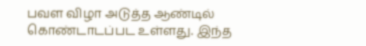பவள விழா அடுத்த ஆண்டில் கொண்டாடப்பட உள்ளது. இந்த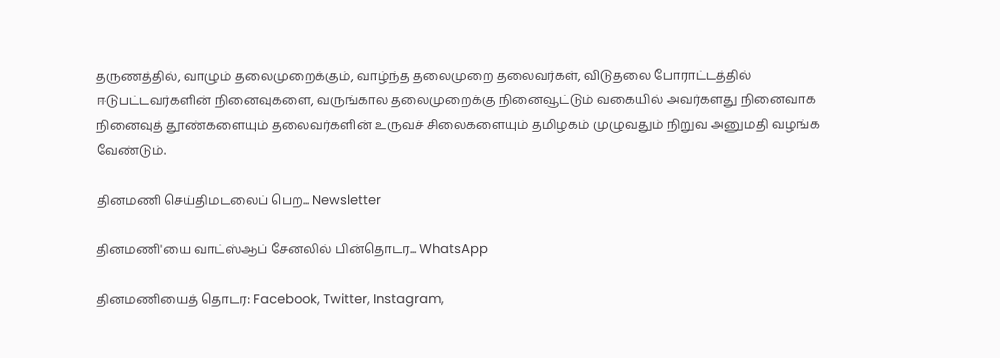தருணத்தில், வாழும் தலைமுறைக்கும், வாழ்ந்த தலைமுறை தலைவர்கள், விடுதலை போராட்டத்தில் ஈடுபட்டவர்களின் நினைவுகளை, வருங்கால தலைமுறைக்கு நினைவூட்டும் வகையில் அவர்களது நினைவாக நினைவுத் தூண்களையும் தலைவர்களின் உருவச் சிலைகளையும் தமிழகம் முழுவதும் நிறுவ அனுமதி வழங்க வேண்டும்.

தினமணி செய்திமடலைப் பெற... Newsletter

தினமணி'யை வாட்ஸ்ஆப் சேனலில் பின்தொடர... WhatsApp

தினமணியைத் தொடர: Facebook, Twitter, Instagram,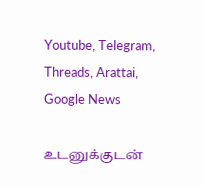Youtube, Telegram, Threads, Arattai, Google News

உடனுக்குடன்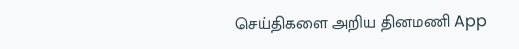செய்திகளை அறிய தினமணி App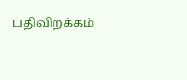பதிவிறக்கம்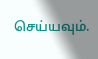செய்யவும்.